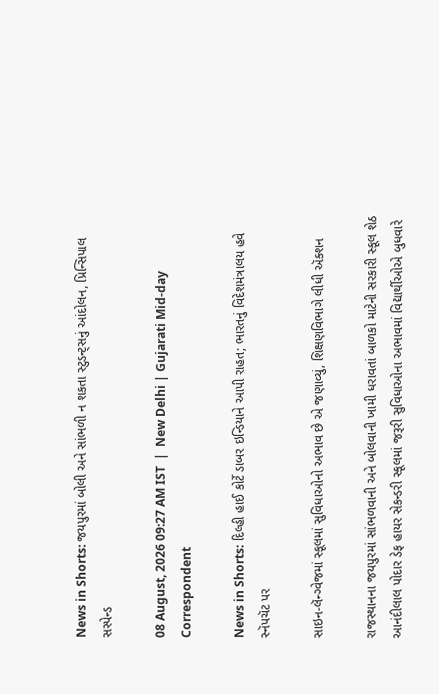News in Shorts: જયપુરમાં બોલી અને સાંભળી ન શકતા સ્ટુડન્ટ્સનું આંદોલન, પ્રિન્સિપાલ સસ્પેન્ડ

08 August, 2026 09:27 AM IST  |  New Delhi | Gujarati Mid-day Correspondent

News in Shorts: દિલ્હી હાઈ કોર્ટે ડાબર ઇન્ડિયાને આપી રાહત; ભારતનું વિદેશમંત્રાલય હવે સ્નૅપચૅટ પર

સાઇન-લૅન્ગ્વેજમાં સ્કૂલમાં સુવિધાઓનો અભાવ છે એ જણાવ્યું, શિક્ષણવિભાગે લીધી ઍક્શન

રાજસ્થાનના જયપુરમાં સાંભળવાની અને બોલવાની ખામી ધરાવતાં બાળકો માટેની સરકારી સ્કૂલ શેઠ આનંદીલાલ પોદાર ડેફ હાયર સેકન્ડરી સ્કૂલમાં જરૂરી સુવિધાઓના અભાવમાં વિદ્યાર્થીઓએ બુધવારે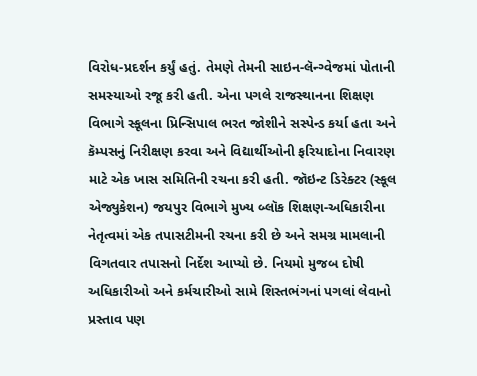વિરોધ-પ્રદર્શન કર્યું હતું. તેમણે તેમની સાઇન-લૅન્ગ્વેજમાં પોતાની સમસ્યાઓ રજૂ કરી હતી. એના પગલે રાજસ્થાનના શિક્ષણ વિભાગે સ્કૂલના પ્રિન્સિપાલ ભરત જોશીને સસ્પેન્ડ કર્યા હતા અને કૅમ્પસનું નિરીક્ષણ કરવા અને વિદ્યાર્થીઓની ફરિયાદોના નિવારણ માટે એક ખાસ સમિતિની રચના કરી હતી. જૉઇન્ટ ડિરેક્ટર (સ્કૂલ એજ્યુકેશન) જયપુર વિભાગે મુખ્ય બ્લૉક શિક્ષણ-અધિકારીના નેતૃત્વમાં એક તપાસટીમની રચના કરી છે અને સમગ્ર મામલાની વિગતવાર તપાસનો નિર્દેશ આપ્યો છે. નિયમો મુજબ દોષી અધિકારીઓ અને કર્મચારીઓ સામે શિસ્તભંગનાં પગલાં લેવાનો પ્રસ્તાવ પણ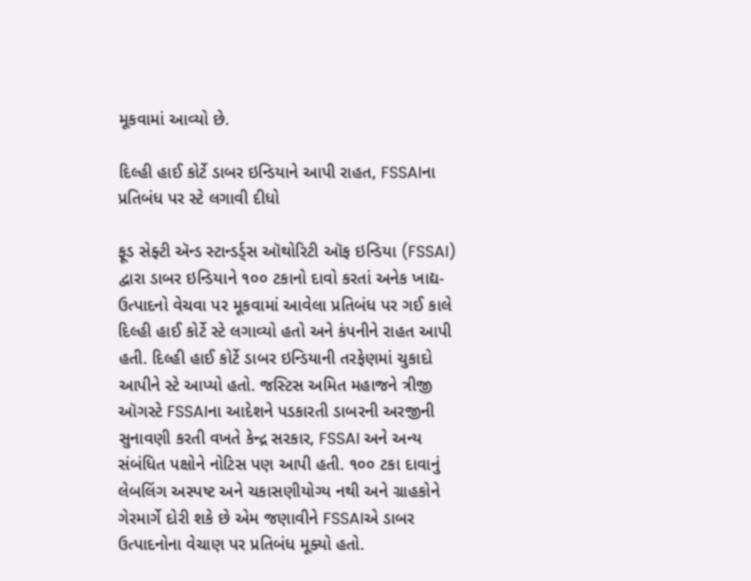મૂકવામાં આવ્યો છે.

દિલ્હી હાઈ કોર્ટે ડાબર ઇન્ડિયાને આપી રાહત, FSSAIના પ્રતિબંધ પર સ્ટે લગાવી દીધો

ફૂડ સેફ્ટી ઍન્ડ સ્ટાન્ડર્ડ્સ ઑથોરિટી ઑફ ઇન્ડિયા (FSSAI) દ્વારા ડાબર ઇન્ડિયાને ૧૦૦ ટકાનો દાવો કરતાં અનેક ખાદ્ય-ઉત્પાદનો વેચવા પર મૂકવામાં આવેલા પ્રતિબંધ પર ગઈ કાલે દિલ્હી હાઈ કોર્ટે સ્ટે લગાવ્યો હતો અને કંપનીને રાહત આપી હતી. દિલ્હી હાઈ કોર્ટે ડાબર ઇન્ડિયાની તરફેણમાં ચુકાદો આપીને સ્ટે આપ્યો હતો. જસ્ટિસ અમિત મહાજને ત્રીજી ઑગસ્ટે FSSAIના આદેશને પડકારતી ડાબરની અરજીની સુનાવણી કરતી વખતે કેન્દ્ર સરકાર, FSSAI અને અન્ય સંબંધિત પક્ષોને નોટિસ પણ આપી હતી. ૧૦૦ ટકા દાવાનું લેબલિંગ અસ્પષ્ટ અને ચકાસણીયોગ્ય નથી અને ગ્રાહકોને ગેરમાર્ગે દોરી શકે છે એમ જણાવીને FSSAIએ ડાબર ઉત્પાદનોના વેચાણ પર પ્રતિબંધ મૂક્યો હતો.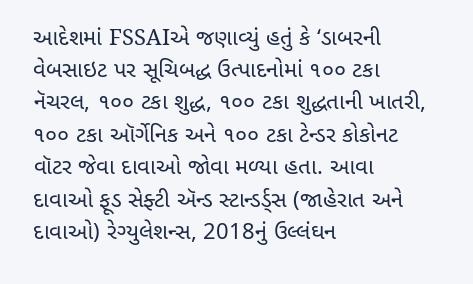આદેશમાં FSSAIએ જણાવ્યું હતું કે ‘ડાબરની વેબસાઇટ પર સૂચિબદ્ધ ઉત્પાદનોમાં ૧૦૦ ટકા નૅચરલ, ૧૦૦ ટકા શુદ્ધ, ૧૦૦ ટકા શુદ્ધતાની ખાતરી, ૧૦૦ ટકા ઑર્ગેનિક અને ૧૦૦ ટકા ટેન્ડર કોકોનટ વૉટર જેવા દાવાઓ જોવા મળ્યા હતા. આવા દાવાઓ ફૂડ સેફ્ટી ઍન્ડ સ્ટાન્ડર્ડ્‍સ (જાહેરાત અને દાવાઓ) રેગ્યુલેશન્સ, 2018નું ઉલ્લંઘન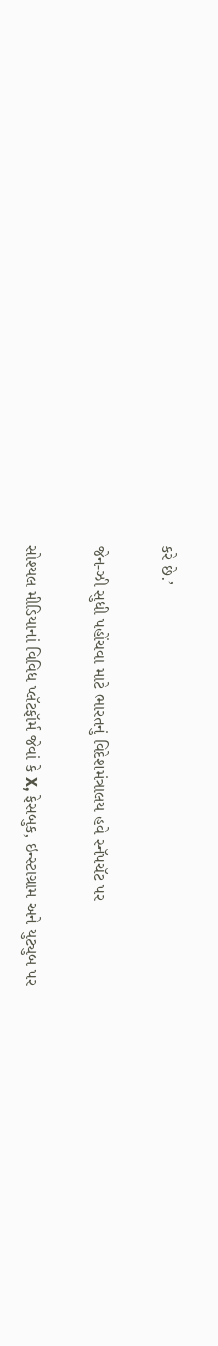કરે છે.’

જેન-ઝી સુધી પહોંચવા માટે ભારતનું વિદેશમંત્રાલય હવે સ્નૅપચૅટ પર

સોશ્યલ મીડિયાનાં વિવિધ પ્લૅટફૉર્મ જેવાં કે X, ફેસબુક, ઇન્સ્ટાગ્રામ અને યુટ્યુબ પર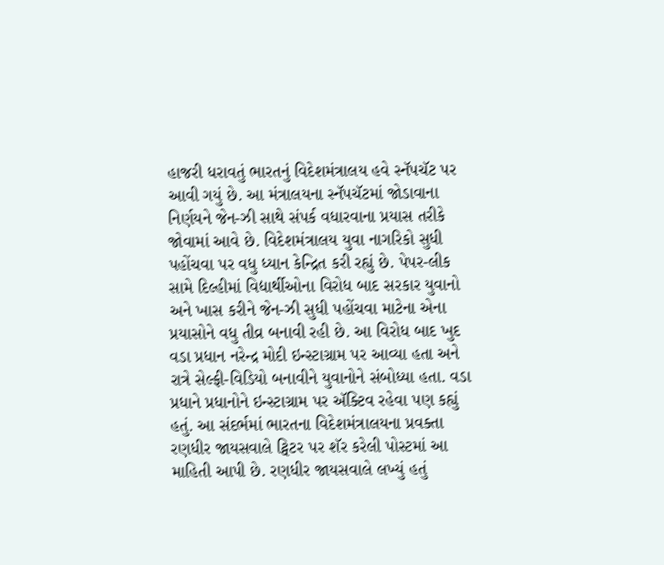હાજરી ધરાવતું ભારતનું વિદેશમંત્રાલય હવે સ્નૅપચૅટ પર આવી ગયું છે. આ મંત્રાલયના સ્નૅપચૅટમાં જોડાવાના નિર્ણયને જેન-ઝી સાથે સંપર્ક વધારવાના પ્રયાસ તરીકે જોવામાં આવે છે. વિદેશમંત્રાલય યુવા નાગરિકો સુધી પહોંચવા પર વધુ ધ્યાન કેન્દ્રિત કરી રહ્યું છે. પેપર-લીક સામે દિલ્હીમાં વિદ્યાર્થીઓના વિરોધ બાદ સરકાર યુવાનો અને ખાસ કરીને જેન-ઝી સુધી પહોંચવા માટેના એના પ્રયાસોને વધુ તીવ્ર બનાવી રહી છે. આ વિરોધ બાદ ખુદ વડા પ્રધાન નરેન્દ્ર મોદી ઇન્સ્ટાગ્રામ પર આવ્યા હતા અને રાત્રે સેલ્ફી-વિડિયો બનાવીને યુવાનોને સંબોધ્યા હતા. વડા પ્રધાને પ્રધાનોને ઇન્સ્ટાગ્રામ પર ઍક્ટિવ રહેવા પણ કહ્યું હતું. આ સંદર્ભમાં ભારતના વિદેશમંત્રાલયના પ્રવક્તા રણધીર જાયસવાલે ટ્વિટર પર શૅર કરેલી પોસ્ટમાં આ માહિતી આપી છે. રણધીર જાયસવાલે લખ્યું હતું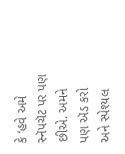કે ‘હવે અમે સ્નૅપચૅટ પર પણ છીએ. અમને પણ ઍડ કરો અને સ્પેશ્યલ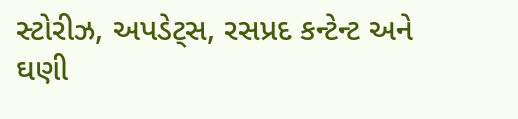સ્ટોરીઝ, અપડેટ્સ, રસપ્રદ કન્ટેન્ટ અને ઘણી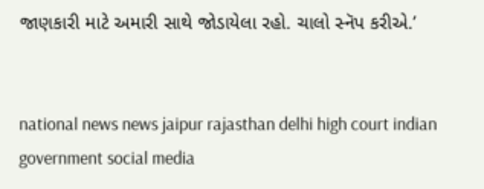જાણકારી માટે અમારી સાથે જોડાયેલા રહો. ચાલો સ્નૅપ કરીએ.’


national news news jaipur rajasthan delhi high court indian government social media